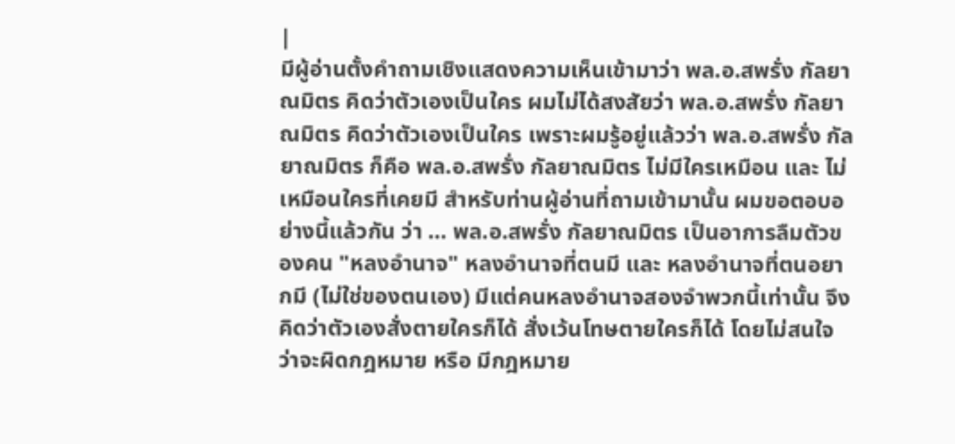|
มีผู้อ่านตั้งคำถามเชิงแสดงความเห็นเข้ามาว่า พล.อ.สพรั่ง กัลยาณมิตร คิดว่าตัวเองเป็นใคร ผมไม่ได้สงสัยว่า พล.อ.สพรั่ง กัลยาณมิตร คิดว่าตัวเองเป็นใคร เพราะผมรู้อยู่แล้วว่า พล.อ.สพรั่ง กัลยาณมิตร ก็คือ พล.อ.สพรั่ง กัลยาณมิตร ไม่มีใครเหมือน และ ไม่เหมือนใครที่เคยมี สำหรับท่านผู้อ่านที่ถามเข้ามานั้น ผมขอตอบอย่างนี้แล้วกัน ว่า … พล.อ.สพรั่ง กัลยาณมิตร เป็นอาการลืมตัวของคน "หลงอำนาจ" หลงอำนาจที่ตนมี และ หลงอำนาจที่ตนอยากมี (ไม่ใช่ของตนเอง) มีแต่คนหลงอำนาจสองจำพวกนี้เท่านั้น จึงคิดว่าตัวเองสั่งตายใครก็ได้ สั่งเว้นโทษตายใครก็ได้ โดยไม่สนใจว่าจะผิดกฎหมาย หรือ มีกฎหมาย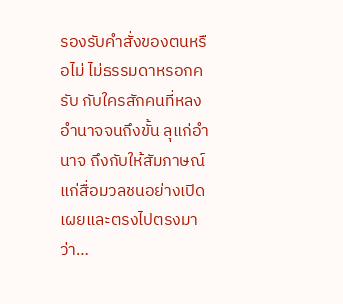รองรับคำสั่งของตนหรือไม่ ไม่ธรรมดาหรอกครับ กับใครสักคนที่หลงอำนาจจนถึงขั้น ลุแก่อำนาจ ถึงกับให้สัมภาษณ์แก่สื่อมวลชนอย่างเปิดเผยและตรงไปตรงมา ว่า…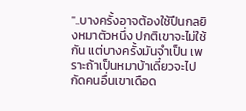"..บางครั้งอาจต้องใช้ปืนกลยิงหมาตัวหนึ่ง ปกติเขาจะไม่ใช้กัน แต่บางครั้งมันจำเป็น เพราะถ้าเป็นหมาบ้าเดี๋ยวจะไปกัดคนอื่นเขาเดือด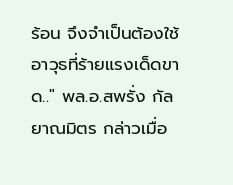ร้อน จึงจำเป็นต้องใช้อาวุธที่ร้ายแรงเด็ดขาด.." พล.อ.สพรั่ง กัลยาณมิตร กล่าวเมื่อ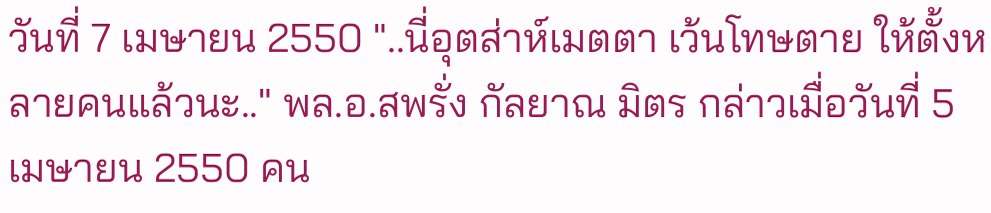วันที่ 7 เมษายน 2550 "..นี่อุตส่าห์เมตตา เว้นโทษตาย ให้ตั้งหลายคนแล้วนะ.." พล.อ.สพรั่ง กัลยาณ มิตร กล่าวเมื่อวันที่ 5 เมษายน 2550 คน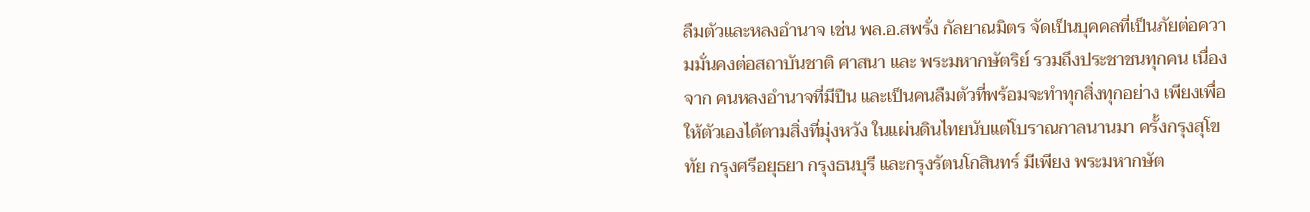ลืมตัวและหลงอำนาจ เช่น พล.อ.สพรั่ง กัลยาณมิตร จัดเป็นบุคคลที่เป็นภัยต่อความมั่นคงต่อสถาบันชาติ ศาสนา และ พระมหากษัตริย์ รวมถึงประชาชนทุกคน เนื่องจาก คนหลงอำนาจที่มีปืน และเป็นคนลืมตัวที่พร้อมจะทำทุกสิ่งทุกอย่าง เพียงเพื่อให้ตัวเองได้ตามสิ่งที่มุ่งหวัง ในแผ่นดินไทยนับแต่โบราณกาลนานมา ครั้งกรุงสุโขทัย กรุงศรีอยุธยา กรุงธนบุรี และกรุงรัตนโกสินทร์ มีเพียง พระมหากษัต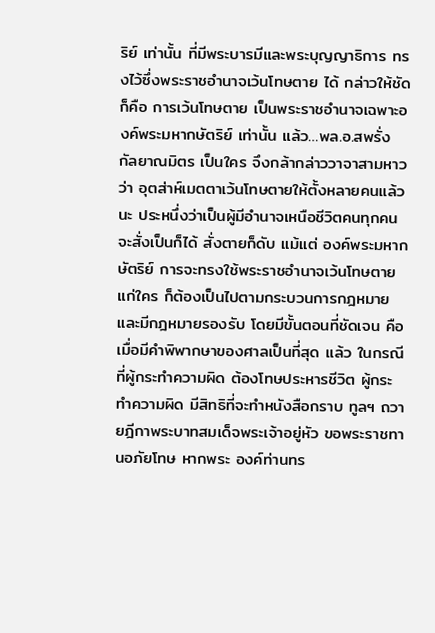ริย์ เท่านั้น ที่มีพระบารมีและพระบุญญาธิการ ทรงไว้ซึ่งพระราชอำนาจเว้นโทษตาย ได้ กล่าวให้ชัดก็คือ การเว้นโทษตาย เป็นพระราชอำนาจเฉพาะองค์พระมหากษัตริย์ เท่านั้น แล้ว…พล.อ.สพรั่ง กัลยาณมิตร เป็นใคร จึงกล้ากล่าววาจาสามหาว ว่า อุตส่าห์เมตตาเว้นโทษตายให้ตั้งหลายคนแล้วนะ ประหนึ่งว่าเป็นผู้มีอำนาจเหนือชีวิตคนทุกคน จะสั่งเป็นก็ได้ สั่งตายก็ดับ แม้แต่ องค์พระมหากษัตริย์ การจะทรงใช้พระราชอำนาจเว้นโทษตายแก่ใคร ก็ต้องเป็นไปตามกระบวนการกฎหมาย และมีกฎหมายรองรับ โดยมีขั้นตอนที่ชัดเจน คือ เมื่อมีคำพิพากษาของศาลเป็นที่สุด แล้ว ในกรณีที่ผู้กระทำความผิด ต้องโทษประหารชีวิต ผู้กระทำความผิด มีสิทธิที่จะทำหนังสือกราบ ทูลฯ ถวายฎีกาพระบาทสมเด็จพระเจ้าอยู่หัว ขอพระราชทานอภัยโทษ หากพระ องค์ท่านทร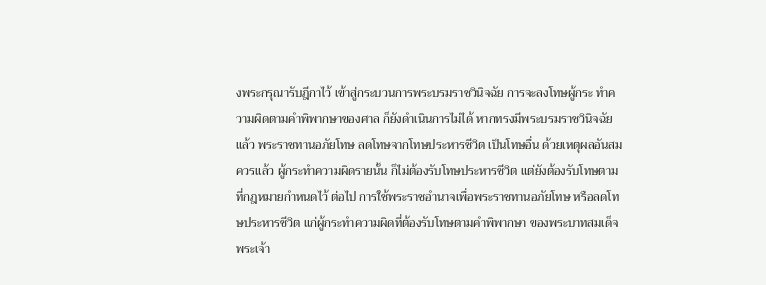งพระกรุณารับฎีกาไว้ เข้าสู่กระบวนการพระบรมราชวินิจฉัย การจะลงโทษผู้กระ ทำความผิดตามคำพิพากษาของศาล ก็ยังดำเนินการไม่ได้ หากทรงมีพระบรมราชวินิจฉัยแล้ว พระราชทานอภัยโทษ ลดโทษจากโทษประหารชีวิต เป็นโทษอื่น ด้วยเหตุผลอันสมควรแล้ว ผู้กระทำความผิดรายนั้น ก็ไม่ต้องรับโทษประหารชีวิต แต่ยังต้องรับโทษตามที่กฎหมายกำหนดไว้ ต่อไป การใช้พระราชอำนาจเพื่อพระราชทานอภัยโทษ หรือลดโทษประหารชีวิต แก่ผู้กระทำความผิดที่ต้องรับโทษตามคำพิพากษา ของพระบาทสมเด็จพระเจ้า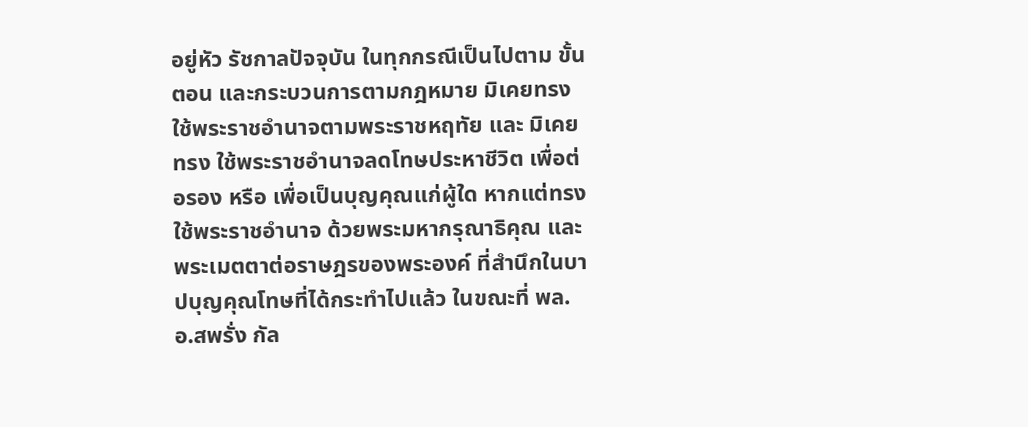อยู่หัว รัชกาลปัจจุบัน ในทุกกรณีเป็นไปตาม ขั้นตอน และกระบวนการตามกฎหมาย มิเคยทรงใช้พระราชอำนาจตามพระราชหฤทัย และ มิเคยทรง ใช้พระราชอำนาจลดโทษประหาชีวิต เพื่อต่อรอง หรือ เพื่อเป็นบุญคุณแก่ผู้ใด หากแต่ทรงใช้พระราชอำนาจ ด้วยพระมหากรุณาธิคุณ และพระเมตตาต่อราษฎรของพระองค์ ที่สำนึกในบาปบุญคุณโทษที่ได้กระทำไปแล้ว ในขณะที่ พล.อ.สพรั่ง กัล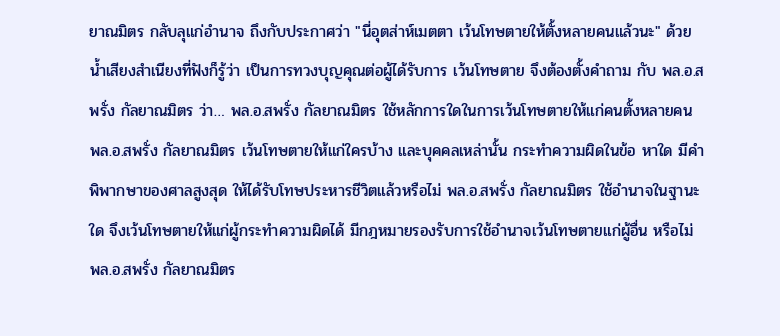ยาณมิตร กลับลุแก่อำนาจ ถึงกับประกาศว่า "นี่อุตส่าห์เมตตา เว้นโทษตายให้ตั้งหลายคนแล้วนะ" ด้วยน้ำเสียงสำเนียงที่ฟังก็รู้ว่า เป็นการทวงบุญคุณต่อผู้ได้รับการ เว้นโทษตาย จึงต้องตั้งคำถาม กับ พล.อ.สพรั่ง กัลยาณมิตร ว่า… พล.อ.สพรั่ง กัลยาณมิตร ใช้หลักการใดในการเว้นโทษตายให้แก่คนตั้งหลายคน พล.อ.สพรั่ง กัลยาณมิตร เว้นโทษตายให้แก่ใครบ้าง และบุคคลเหล่านั้น กระทำความผิดในข้อ หาใด มีคำพิพากษาของศาลสูงสุด ให้ได้รับโทษประหารชีวิตแล้วหรือไม่ พล.อ.สพรั่ง กัลยาณมิตร ใช้อำนาจในฐานะใด จึงเว้นโทษตายให้แก่ผู้กระทำความผิดได้ มีกฎหมายรองรับการใช้อำนาจเว้นโทษตายแก่ผู้อื่น หรือไม่ พล.อ.สพรั่ง กัลยาณมิตร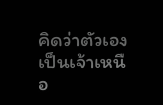คิดว่าตัวเองเป็นเจ้าเหนือ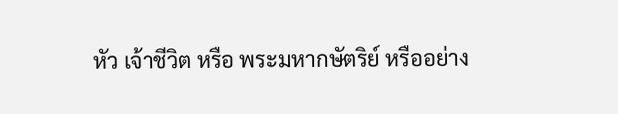หัว เจ้าชีวิต หรือ พระมหากษัตริย์ หรืออย่าง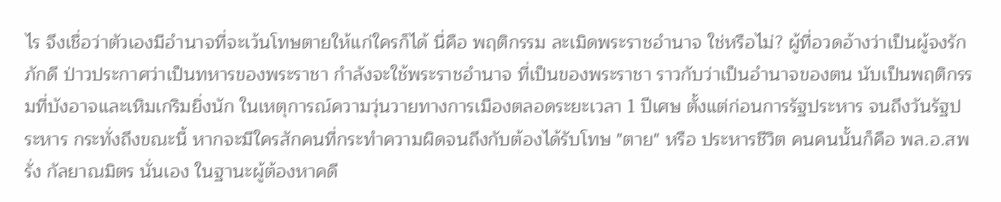ไร จึงเชื่อว่าตัวเองมีอำนาจที่จะเว้นโทษตายให้แก่ใครก็ได้ นี่คือ พฤติกรรม ละเมิดพระราชอำนาจ ใช่หรือไม่? ผู้ที่อวดอ้างว่าเป็นผู้จงรักภักดี ป่าวประกาศว่าเป็นทหารของพระราชา กำลังจะใช้พระราชอำนาจ ที่เป็นของพระราชา ราวกับว่าเป็นอำนาจของตน นับเป็นพฤติกรรมที่บังอาจและเหิมเกริมยิ่งนัก ในเหตุการณ์ความวุ่นวายทางการเมืองตลอดระยะเวลา 1 ปีเศษ ตั้งแต่ก่อนการรัฐประหาร จนถึงวันรัฐประหาร กระทั่งถึงขณะนี้ หากจะมีใครสักคนที่กระทำความผิดจนถึงกับต้องได้รับโทษ "ตาย" หรือ ประหารชีวิต คนคนนั้นก็คือ พล.อ.สพรั่ง กัลยาณมิตร นั่นเอง ในฐานะผู้ต้องหาคดี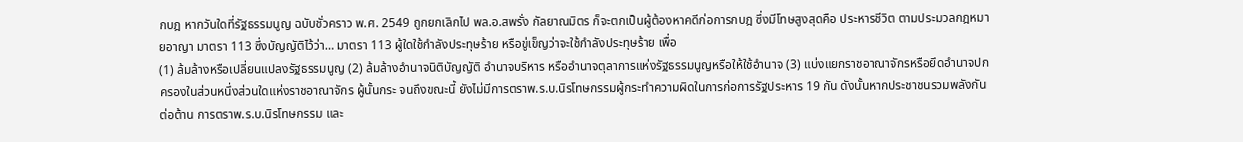กบฎ หากวันใดที่รัฐธรรมนูญ ฉบับชั่วคราว พ.ศ. 2549 ถูกยกเลิกไป พล.อ.สพรั่ง กัลยาณมิตร ก็จะตกเป็นผู้ต้องหาคดีก่อการกบฎ ซึ่งมีโทษสูงสุดคือ ประหารชีวิต ตามประมวลกฎหมายอาญา มาตรา 113 ซึ่งบัญญัติไว้ว่า… มาตรา 113 ผู้ใดใช้กำลังประทุษร้าย หรือขู่เข็ญว่าจะใช้กำลังประทุษร้าย เพื่อ
(1) ล้มล้างหรือเปลี่ยนแปลงรัฐธรรมนูญ (2) ล้มล้างอำนาจนิติบัญญัติ อำนาจบริหาร หรืออำนาจตุลาการแห่งรัฐธรรมนูญหรือให้ใช้อำนาจ (3) แบ่งแยกราชอาณาจักรหรือยึดอำนาจปกครองในส่วนหนึ่งส่วนใดแห่งราชอาณาจักร ผู้นั้นกระ จนถึงขณะนี้ ยังไม่มีการตราพ.ร.บ.นิรโทษกรรมผู้กระทำความผิดในการก่อการรัฐประหาร 19 กัน ดังนั้นหากประชาชนรวมพลังกันต่อต้าน การตราพ.ร.บ.นิรโทษกรรม และ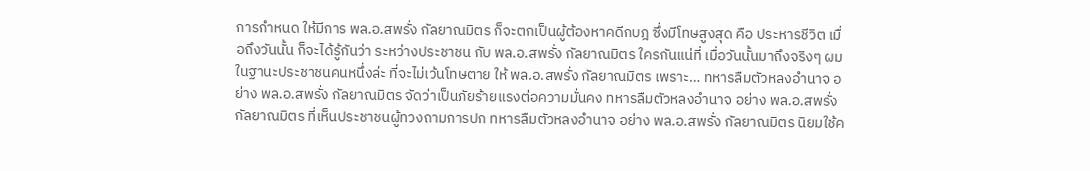การกำหนด ให้มีการ พล.อ.สพรั่ง กัลยาณมิตร ก็จะตกเป็นผู้ต้องหาคดีกบฎ ซึ่งมีโทษสูงสุด คือ ประหารชีวิต เมื่อถึงวันนั้น ก็จะได้รู้กันว่า ระหว่างประชาชน กับ พล.อ.สพรั่ง กัลยาณมิตร ใครกันแน่ที่ เมื่อวันนั้นมาถึงจริงๆ ผม ในฐานะประชาชนคนหนึ่งล่ะ ที่จะไม่เว้นโทษตาย ให้ พล.อ.สพรั่ง กัลยาณมิตร เพราะ… ทหารลืมตัวหลงอำนาจ อย่าง พล.อ.สพรั่ง กัลยาณมิตร จัดว่าเป็นภัยร้ายแรงต่อความมั่นคง ทหารลืมตัวหลงอำนาจ อย่าง พล.อ.สพรั่ง กัลยาณมิตร ที่เห็นประชาชนผู้ทวงถามการปก ทหารลืมตัวหลงอำนาจ อย่าง พล.อ.สพรั่ง กัลยาณมิตร นิยมใช้ค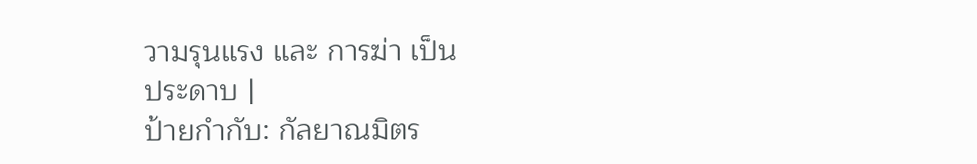วามรุนแรง และ การฆ่า เป็น
ประดาบ |
ป้ายกำกับ: กัลยาณมิตร